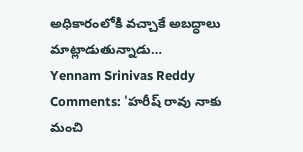అధికారంలోకి వచ్చాకే అబద్ధాలు మాట్లాడుతున్నాడు…
Yennam Srinivas Reddy Comments: 'హరీష్ రావు నాకు మంచి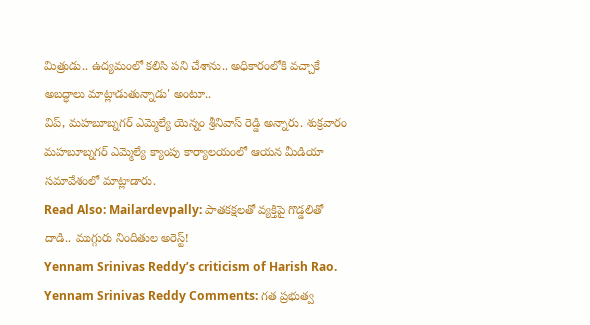మిత్రుడు.. ఉద్యమంలో కలిసి పని చేశాను.. అధికారంలోకి వచ్చాకే అబద్ధాలు మాట్లాడుతున్నాడు' అంటూ..
విప్, మహబూబ్నగర్ ఎమ్మెల్యే యెన్నం శ్రీనివాస్ రెడ్డి అన్నారు. శుక్రవారం మహబూబ్నగర్ ఎమ్మెల్యే క్యాంపు కార్యాలయంలో ఆయన మీడియా సమావేశంలో మాట్లాడారు.
Read Also: Mailardevpally: పాతకక్షలతో వ్యక్తిపై గొడ్డలితో దాడి.. ముగ్గురు నిందితుల అరెస్ట్!
Yennam Srinivas Reddy’s criticism of Harish Rao.
Yennam Srinivas Reddy Comments: గత ప్రభుత్వ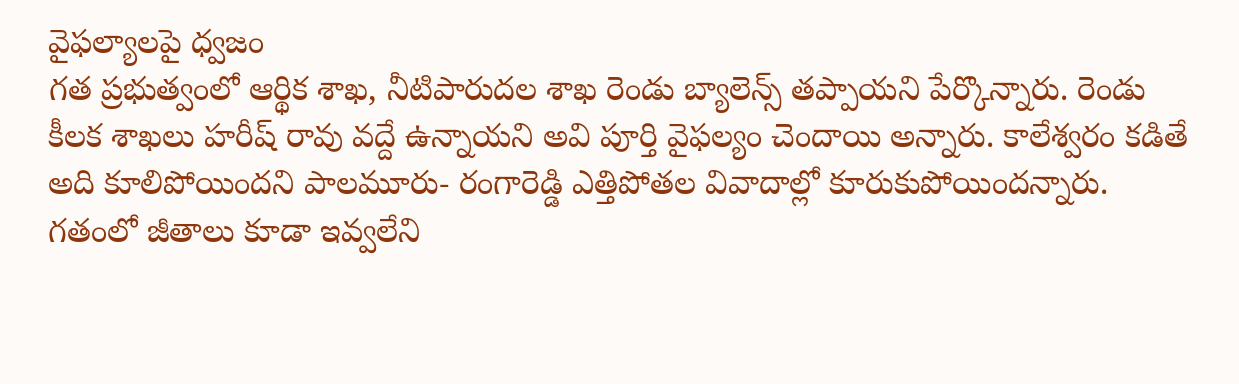వైఫల్యాలపై ధ్వజం
గత ప్రభుత్వంలో ఆర్థిక శాఖ, నీటిపారుదల శాఖ రెండు బ్యాలెన్స్ తప్పాయని పేర్కొన్నారు. రెండు కీలక శాఖలు హరీష్ రావు వద్దే ఉన్నాయని అవి పూర్తి వైఫల్యం చెందాయి అన్నారు. కాలేశ్వరం కడితే అది కూలిపోయిందని పాలమూరు- రంగారెడ్డి ఎత్తిపోతల వివాదాల్లో కూరుకుపోయిందన్నారు. గతంలో జీతాలు కూడా ఇవ్వలేని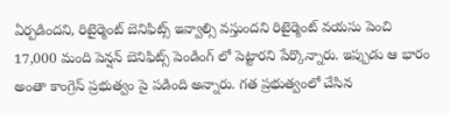ఏర్పడిందని, రిటైర్మెంట్ బెనిఫిట్స్ ఇవ్వాల్సి వస్తుందని రిటైర్మెంట్ వయసు పెంచి 17,000 మంది పెన్షన్ బెనిఫిట్స్ పెండింగ్ లో పెట్టారని పేర్కొన్నారు. ఇప్పుడు ఆ భారం అంతా కాంగ్రెస్ ప్రభుత్వం పై పడింది అన్నారు. గత ప్రభుత్వంలో చేసిన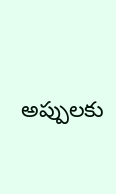అప్పులకు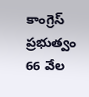కాంగ్రెస్ ప్రభుత్వం 66 వేల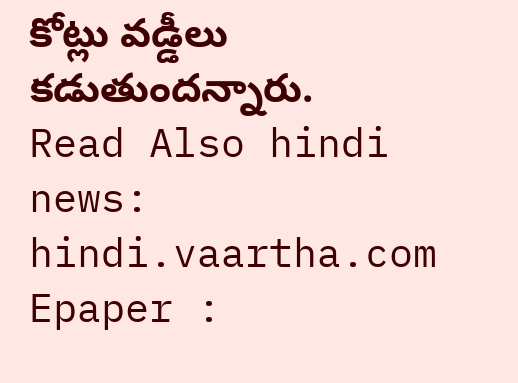కోట్లు వడ్డీలు కడుతుందన్నారు.
Read Also hindi news: hindi.vaartha.com
Epaper :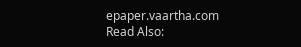epaper.vaartha.com
Read Also: